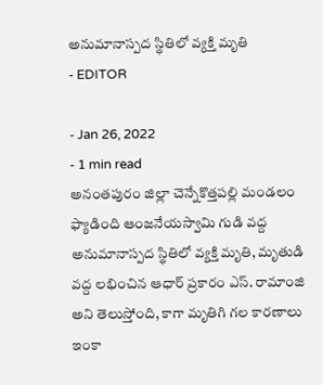అనుమానాస్పద స్థితిలో వ్యక్తి మృతి
- EDITOR

- Jan 26, 2022
- 1 min read
అనంతపురం జిల్లా చెన్నేకొత్తపల్లి మండలం ఫ్యాడింది ఆంజనేయస్వామి గుడి వద్ద అనుమానాస్పద స్థితిలో వ్యక్తి మృతి, మృతుడి వద్ద లభించిన ఆధార్ ప్రకారం ఎస్. రామాంజి అని తెలుస్తోంది, కాగా మృతిగి గల కారణాలు ఇంకా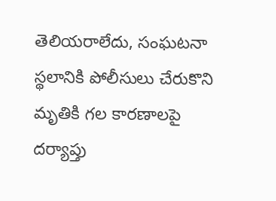తెలియరాలేదు, సంఘటనా స్థలానికి పోలీసులు చేరుకొని మృతికి గల కారణాలపై దర్యాప్తు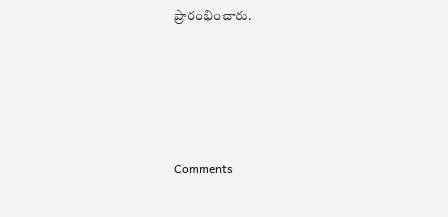ప్రారంభించారు.





Comments